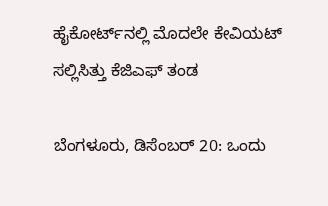ಹೈಕೋರ್ಟ್‌ನಲ್ಲಿ ಮೊದಲೇ ಕೇವಿಯಟ್ ಸಲ್ಲಿಸಿತ್ತು ಕೆಜಿಎಫ್ ತಂಡ

ಬೆಂಗಳೂರು, ಡಿಸೆಂಬರ್ 20: ಒಂದು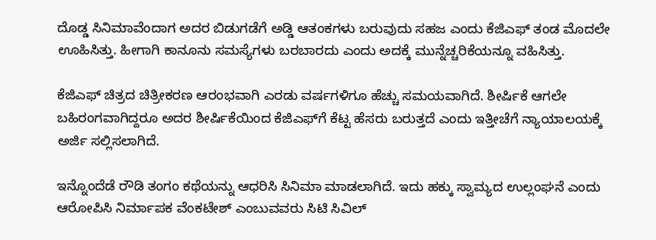ದೊಡ್ಡ ಸಿನಿಮಾವೆಂದಾಗ ಅದರ ಬಿಡುಗಡೆಗೆ ಅಡ್ಡಿ ಆತಂಕಗಳು ಬರುವುದು ಸಹಜ ಎಂದು ಕೆಜಿಎಫ್ ತಂಡ ಮೊದಲೇ ಊಹಿಸಿತ್ತು. ಹೀಗಾಗಿ ಕಾನೂನು ಸಮಸ್ಯೆಗಳು ಬರಬಾರದು ಎಂದು ಅದಕ್ಕೆ ಮುನ್ನೆಚ್ಚರಿಕೆಯನ್ನೂ ವಹಿಸಿತ್ತು.

ಕೆಜಿಎಫ್ ಚಿತ್ರದ ಚಿತ್ರೀಕರಣ ಆರಂಭವಾಗಿ ಎರಡು ವರ್ಷಗಳಿಗೂ ಹೆಚ್ಚು ಸಮಯವಾಗಿದೆ. ಶೀರ್ಷಿಕೆ ಆಗಲೇ ಬಹಿರಂಗವಾಗಿದ್ದರೂ ಅದರ ಶೀರ್ಷಿಕೆಯಿಂದ ಕೆಜಿಎಫ್‌ಗೆ ಕೆಟ್ಟ ಹೆಸರು ಬರುತ್ತದೆ ಎಂದು ಇತ್ತೀಚೆಗೆ ನ್ಯಾಯಾಲಯಕ್ಕೆ ಅರ್ಜಿ ಸಲ್ಲಿಸಲಾಗಿದೆ.

ಇನ್ನೊಂದೆಡೆ ರೌಡಿ ತಂಗಂ ಕಥೆಯನ್ನು ಆಧರಿಸಿ ಸಿನಿಮಾ ಮಾಡಲಾಗಿದೆ. ಇದು ಹಕ್ಕು ಸ್ವಾಮ್ಯದ ಉಲ್ಲಂಘನೆ ಎಂದು ಆರೋಪಿಸಿ ನಿರ್ಮಾಪಕ ವೆಂಕಟೇಶ್ ಎಂಬುವವರು ಸಿಟಿ ಸಿವಿಲ್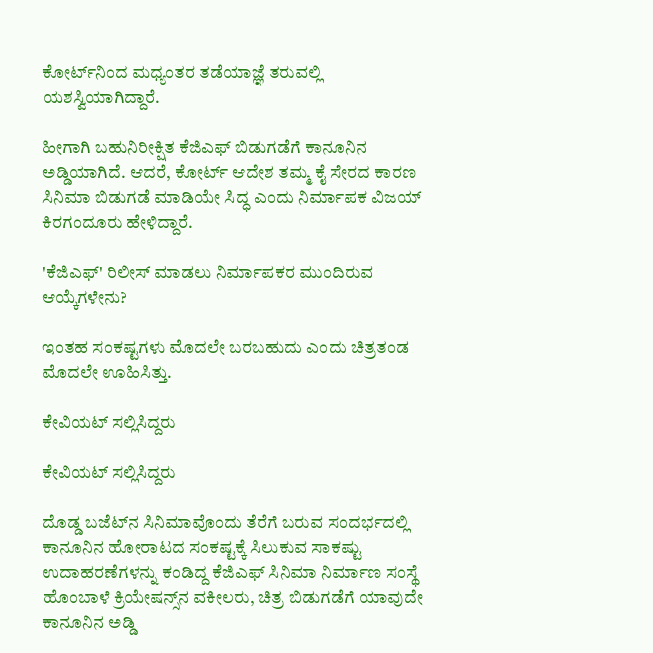ಕೋರ್ಟ್‌ನಿಂದ ಮಧ್ಯಂತರ ತಡೆಯಾಜ್ಞೆ ತರುವಲ್ಲಿ ಯಶಸ್ವಿಯಾಗಿದ್ದಾರೆ.

ಹೀಗಾಗಿ ಬಹುನಿರೀಕ್ಷಿತ ಕೆಜಿಎಫ್ ಬಿಡುಗಡೆಗೆ ಕಾನೂನಿನ ಅಡ್ಡಿಯಾಗಿದೆ. ಆದರೆ, ಕೋರ್ಟ್ ಆದೇಶ ತಮ್ಮ ಕೈ ಸೇರದ ಕಾರಣ ಸಿನಿಮಾ ಬಿಡುಗಡೆ ಮಾಡಿಯೇ ಸಿದ್ಧ ಎಂದು ನಿರ್ಮಾಪಕ ವಿಜಯ್ ಕಿರಗಂದೂರು ಹೇಳಿದ್ದಾರೆ.

'ಕೆಜಿಎಫ್' ರಿಲೀಸ್ ಮಾಡಲು ನಿರ್ಮಾಪಕರ ಮುಂದಿರುವ ಆಯ್ಕೆಗಳೇನು?

ಇಂತಹ ಸಂಕಷ್ಟಗಳು ಮೊದಲೇ ಬರಬಹುದು ಎಂದು ಚಿತ್ರತಂಡ ಮೊದಲೇ ಊಹಿಸಿತ್ತು.

ಕೇವಿಯಟ್ ಸಲ್ಲಿಸಿದ್ದರು

ಕೇವಿಯಟ್ ಸಲ್ಲಿಸಿದ್ದರು

ದೊಡ್ಡ ಬಜೆಟ್‌ನ ಸಿನಿಮಾವೊಂದು ತೆರೆಗೆ ಬರುವ ಸಂದರ್ಭದಲ್ಲಿ ಕಾನೂನಿನ ಹೋರಾಟದ ಸಂಕಷ್ಟಕ್ಕೆ ಸಿಲುಕುವ ಸಾಕಷ್ಟು ಉದಾಹರಣೆಗಳನ್ನು ಕಂಡಿದ್ದ ಕೆಜಿಎಫ್ ಸಿನಿಮಾ ನಿರ್ಮಾಣ ಸಂಸ್ಥೆ ಹೊಂಬಾಳೆ ಕ್ರಿಯೇಷನ್ಸ್‌ನ ವಕೀಲರು, ಚಿತ್ರ ಬಿಡುಗಡೆಗೆ ಯಾವುದೇ ಕಾನೂನಿನ ಅಡ್ಡಿ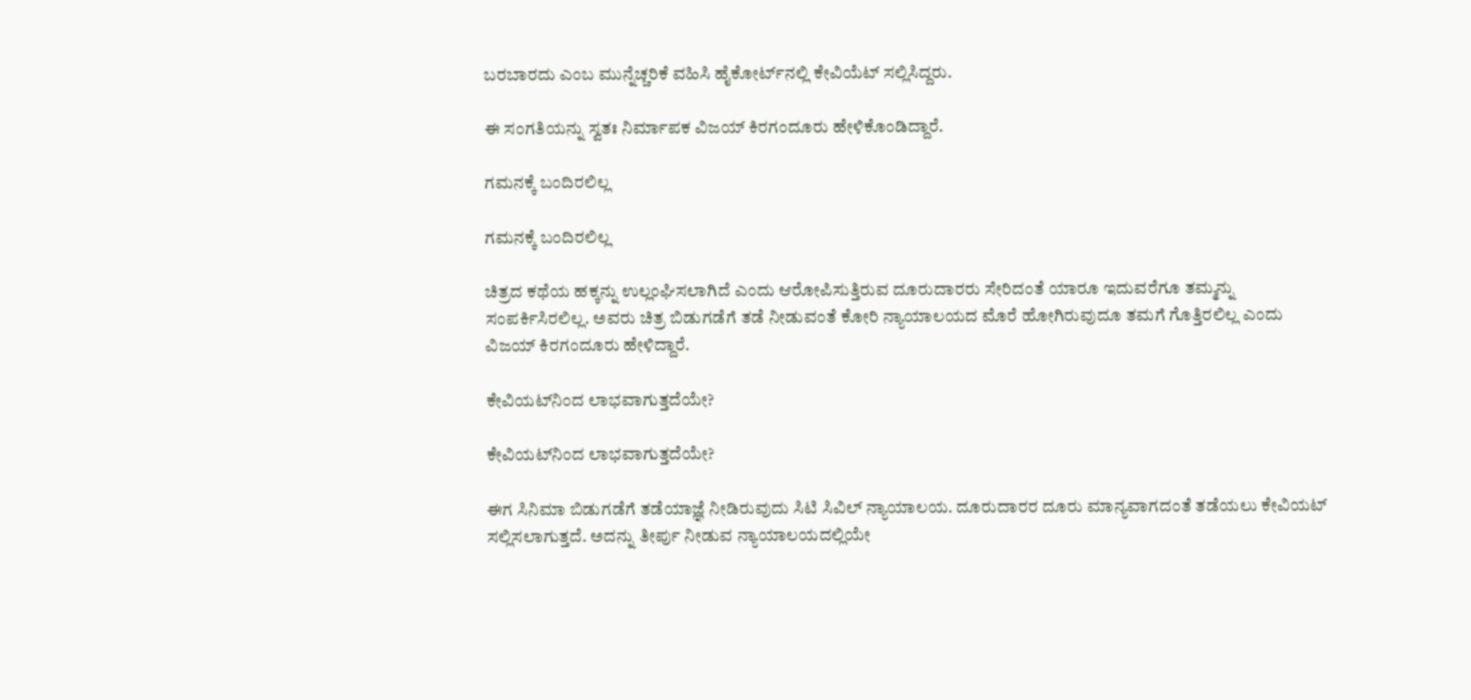ಬರಬಾರದು ಎಂಬ ಮುನ್ನೆಚ್ಚರಿಕೆ ವಹಿಸಿ ಹೈಕೋರ್ಟ್‌ನಲ್ಲಿ ಕೇವಿಯೆಟ್ ಸಲ್ಲಿಸಿದ್ದರು.

ಈ ಸಂಗತಿಯನ್ನು ಸ್ವತಃ ನಿರ್ಮಾಪಕ ವಿಜಯ್ ಕಿರಗಂದೂರು ಹೇಳಿಕೊಂಡಿದ್ದಾರೆ.

ಗಮನಕ್ಕೆ ಬಂದಿರಲಿಲ್ಲ

ಗಮನಕ್ಕೆ ಬಂದಿರಲಿಲ್ಲ

ಚಿತ್ರದ ಕಥೆಯ ಹಕ್ಕನ್ನು ಉಲ್ಲಂಘಿಸಲಾಗಿದೆ ಎಂದು ಆರೋಪಿಸುತ್ತಿರುವ ದೂರುದಾರರು ಸೇರಿದಂತೆ ಯಾರೂ ಇದುವರೆಗೂ ತಮ್ಮನ್ನು ಸಂಪರ್ಕಿಸಿರಲಿಲ್ಲ. ಅವರು ಚಿತ್ರ ಬಿಡುಗಡೆಗೆ ತಡೆ ನೀಡುವಂತೆ ಕೋರಿ ನ್ಯಾಯಾಲಯದ ಮೊರೆ ಹೋಗಿರುವುದೂ ತಮಗೆ ಗೊತ್ತಿರಲಿಲ್ಲ ಎಂದು ವಿಜಯ್ ಕಿರಗಂದೂರು ಹೇಳಿದ್ದಾರೆ.

ಕೇವಿಯಟ್‌ನಿಂದ ಲಾಭವಾಗುತ್ತದೆಯೇ?

ಕೇವಿಯಟ್‌ನಿಂದ ಲಾಭವಾಗುತ್ತದೆಯೇ?

ಈಗ ಸಿನಿಮಾ ಬಿಡುಗಡೆಗೆ ತಡೆಯಾಜ್ಞೆ ನೀಡಿರುವುದು ಸಿಟಿ ಸಿವಿಲ್ ನ್ಯಾಯಾಲಯ. ದೂರುದಾರರ ದೂರು ಮಾನ್ಯವಾಗದಂತೆ ತಡೆಯಲು ಕೇವಿಯಟ್ ಸಲ್ಲಿಸಲಾಗುತ್ತದೆ. ಅದನ್ನು ತೀರ್ಪು ನೀಡುವ ನ್ಯಾಯಾಲಯದಲ್ಲಿಯೇ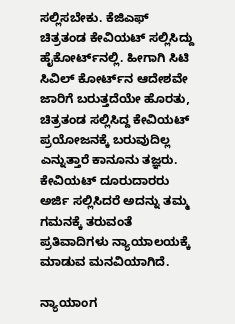ಸಲ್ಲಿಸಬೇಕು. ಕೆಜಿಎಫ್ ಚಿತ್ರತಂಡ ಕೇವಿಯಟ್ ಸಲ್ಲಿಸಿದ್ದು ಹೈಕೋರ್ಟ್‌ನಲ್ಲಿ. ಹೀಗಾಗಿ ಸಿಟಿ ಸಿವಿಲ್ ಕೋರ್ಟ್‌ನ ಆದೇಶವೇ ಜಾರಿಗೆ ಬರುತ್ತದೆಯೇ ಹೊರತು, ಚಿತ್ರತಂಡ ಸಲ್ಲಿಸಿದ್ದ ಕೇವಿಯಟ್ ಪ್ರಯೋಜನಕ್ಕೆ ಬರುವುದಿಲ್ಲ ಎನ್ನುತ್ತಾರೆ ಕಾನೂನು ತಜ್ಞರು. ಕೇವಿಯಟ್ ದೂರುದಾರರು ಅರ್ಜಿ ಸಲ್ಲಿಸಿದರೆ ಅದನ್ನು ತಮ್ಮ ಗಮನಕ್ಕೆ ತರುವಂತೆ ಪ್ರತಿವಾದಿಗಳು ನ್ಯಾಯಾಲಯಕ್ಕೆ ಮಾಡುವ ಮನವಿಯಾಗಿದೆ.

ನ್ಯಾಯಾಂಗ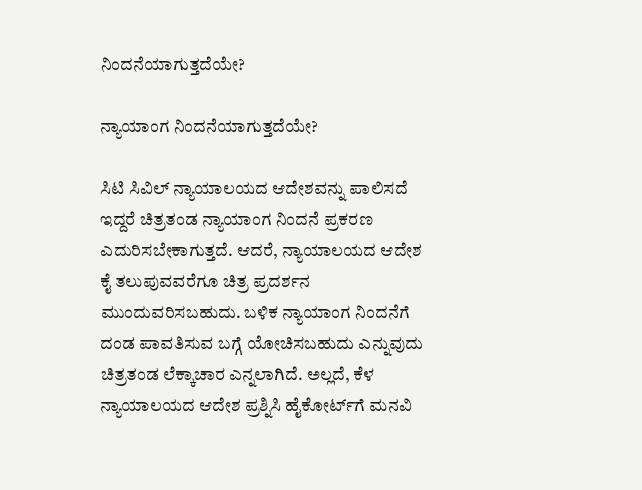ನಿಂದನೆಯಾಗುತ್ತದೆಯೇ?

ನ್ಯಾಯಾಂಗ ನಿಂದನೆಯಾಗುತ್ತದೆಯೇ?

ಸಿಟಿ ಸಿವಿಲ್ ನ್ಯಾಯಾಲಯದ ಆದೇಶವನ್ನು ಪಾಲಿಸದೆ ಇದ್ದರೆ ಚಿತ್ರತಂಡ ನ್ಯಾಯಾಂಗ ನಿಂದನೆ ಪ್ರಕರಣ ಎದುರಿಸಬೇಕಾಗುತ್ತದೆ. ಆದರೆ, ನ್ಯಾಯಾಲಯದ ಆದೇಶ ಕೈ ತಲುಪುವವರೆಗೂ ಚಿತ್ರ ಪ್ರದರ್ಶನ ಮುಂದುವರಿಸಬಹುದು. ಬಳಿಕ ನ್ಯಾಯಾಂಗ ನಿಂದನೆಗೆ ದಂಡ ಪಾವತಿಸುವ ಬಗ್ಗೆ ಯೋಚಿಸಬಹುದು ಎನ್ನುವುದು ಚಿತ್ರತಂಡ ಲೆಕ್ಕಾಚಾರ ಎನ್ನಲಾಗಿದೆ. ಅಲ್ಲದೆ, ಕೆಳ ನ್ಯಾಯಾಲಯದ ಆದೇಶ ಪ್ರಶ್ನಿಸಿ ಹೈಕೋರ್ಟ್‌ಗೆ ಮನವಿ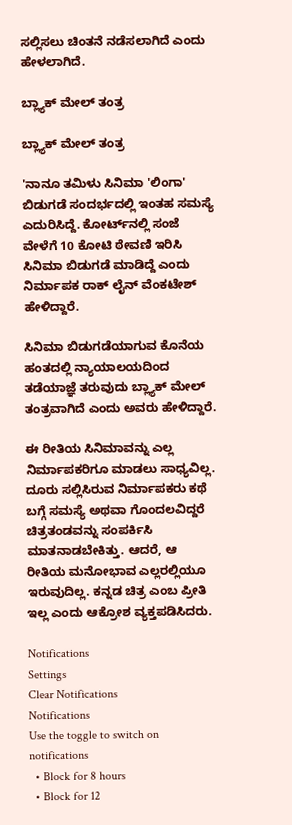ಸಲ್ಲಿಸಲು ಚಿಂತನೆ ನಡೆಸಲಾಗಿದೆ ಎಂದು ಹೇಳಲಾಗಿದೆ.

ಬ್ಲ್ಯಾಕ್ ಮೇಲ್ ತಂತ್ರ

ಬ್ಲ್ಯಾಕ್ ಮೇಲ್ ತಂತ್ರ

'ನಾನೂ ತಮಿಳು ಸಿನಿಮಾ 'ಲಿಂಗಾ' ಬಿಡುಗಡೆ ಸಂದರ್ಭದಲ್ಲಿ ಇಂತಹ ಸಮಸ್ಯೆ ಎದುರಿಸಿದ್ದೆ. ಕೋರ್ಟ್‌ನಲ್ಲಿ ಸಂಜೆ ವೇಳೆಗೆ 10 ಕೋಟಿ ಠೇವಣಿ ಇರಿಸಿ ಸಿನಿಮಾ ಬಿಡುಗಡೆ ಮಾಡಿದ್ದೆ ಎಂದು ನಿರ್ಮಾಪಕ ರಾಕ್ ಲೈನ್ ವೆಂಕಟೇಶ್ ಹೇಳಿದ್ದಾರೆ.

ಸಿನಿಮಾ ಬಿಡುಗಡೆಯಾಗುವ ಕೊನೆಯ ಹಂತದಲ್ಲಿ ನ್ಯಾಯಾಲಯದಿಂದ ತಡೆಯಾಜ್ಞೆ ತರುವುದು ಬ್ಲ್ಯಾಕ್ ಮೇಲ್ ತಂತ್ರವಾಗಿದೆ ಎಂದು ಅವರು ಹೇಳಿದ್ದಾರೆ.

ಈ ರೀತಿಯ ಸಿನಿಮಾವನ್ನು ಎಲ್ಲ ನಿರ್ಮಾಪಕರಿಗೂ ಮಾಡಲು ಸಾಧ್ಯವಿಲ್ಲ. ದೂರು ಸಲ್ಲಿಸಿರುವ ನಿರ್ಮಾಪಕರು ಕಥೆ ಬಗ್ಗೆ ಸಮಸ್ಯೆ ಅಥವಾ ಗೊಂದಲವಿದ್ದರೆ ಚಿತ್ರತಂಡವನ್ನು ಸಂಪರ್ಕಿಸಿ ಮಾತನಾಡಬೇಕಿತ್ತು. ಆದರೆ, ಆ ರೀತಿಯ ಮನೋಭಾವ ಎಲ್ಲರಲ್ಲಿಯೂ ಇರುವುದಿಲ್ಲ. ಕನ್ನಡ ಚಿತ್ರ ಎಂಬ ಪ್ರೀತಿ ಇಲ್ಲ ಎಂದು ಆಕ್ರೋಶ ವ್ಯಕ್ತಪಡಿಸಿದರು.

Notifications
Settings
Clear Notifications
Notifications
Use the toggle to switch on notifications
  • Block for 8 hours
  • Block for 12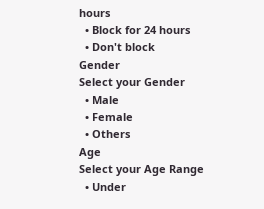hours
  • Block for 24 hours
  • Don't block
Gender
Select your Gender
  • Male
  • Female
  • Others
Age
Select your Age Range
  • Under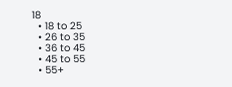18
  • 18 to 25
  • 26 to 35
  • 36 to 45
  • 45 to 55
  • 55+